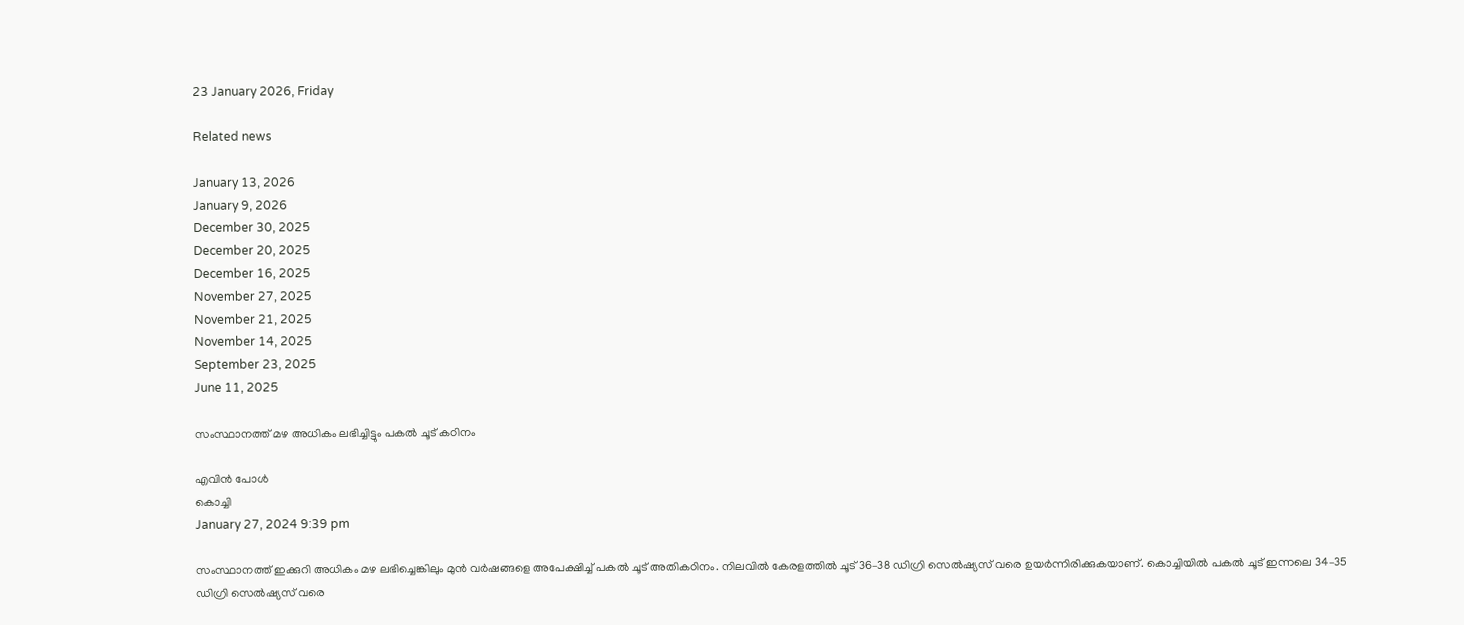23 January 2026, Friday

Related news

January 13, 2026
January 9, 2026
December 30, 2025
December 20, 2025
December 16, 2025
November 27, 2025
November 21, 2025
November 14, 2025
September 23, 2025
June 11, 2025

സംസ്ഥാനത്ത് മഴ അധികം ലഭിച്ചിട്ടും പകൽ ചൂട് കഠിനം

എവിൻ പോൾ
കൊച്ചി
January 27, 2024 9:39 pm

സംസ്ഥാനത്ത് ഇക്കുറി അധികം മഴ ലഭിച്ചെങ്കിലും മുൻ വർഷങ്ങളെ അപേക്ഷിച്ച് പകൽ ചൂട് അതികഠിനം. നിലവിൽ കേരളത്തിൽ ചൂട് 36–38 ഡിഗ്രി സെൽഷ്യസ് വരെ ഉയർന്നിരിക്കുകയാണ്. കൊച്ചിയിൽ പകൽ ചൂട് ഇന്നലെ 34–35 ഡിഗ്രി സെൽഷ്യസ് വരെ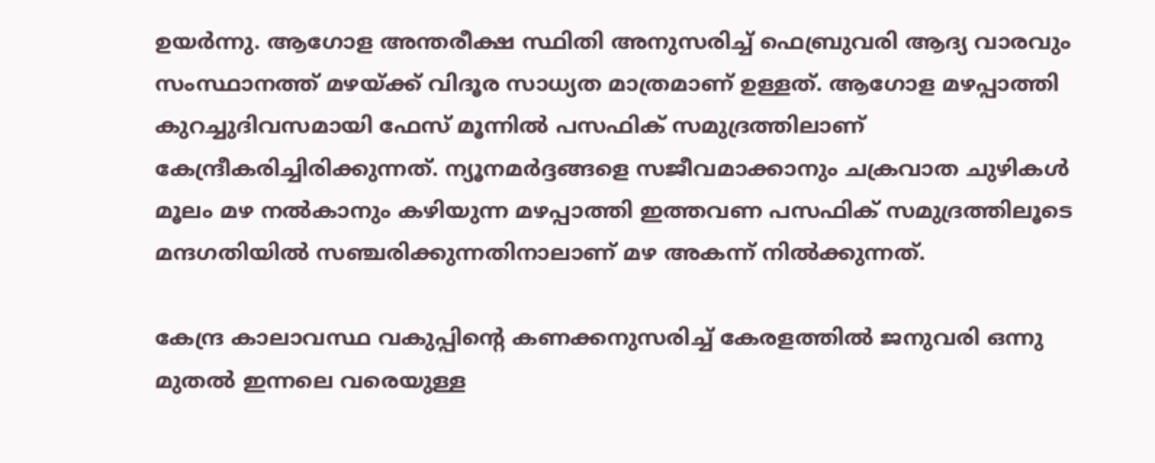ഉയർന്നു. ആഗോള അന്തരീക്ഷ സ്ഥിതി അനുസരിച്ച് ഫെബ്രുവരി ആദ്യ വാരവും സംസ്ഥാനത്ത് മഴയ്ക്ക് വിദൂര സാധ്യത മാത്രമാണ് ഉള്ളത്. ആഗോള മഴപ്പാത്തി കുറച്ചുദിവസമായി ഫേസ് മൂന്നിൽ പസഫിക് സമുദ്രത്തിലാണ് കേന്ദ്രീകരിച്ചിരിക്കുന്നത്. ന്യൂനമർദ്ദങ്ങളെ സജീവമാക്കാനും ചക്രവാത ചുഴികൾ മൂലം മഴ നൽകാനും കഴിയുന്ന മഴപ്പാത്തി ഇത്തവണ പസഫിക് സമുദ്രത്തിലൂടെ മന്ദഗതിയിൽ സഞ്ചരിക്കുന്നതിനാലാണ് മഴ അകന്ന് നിൽക്കുന്നത്.

കേന്ദ്ര കാലാവസ്ഥ വകുപ്പിന്റെ കണക്കനുസരിച്ച് കേരളത്തിൽ ജനുവരി ഒന്നു മുതൽ ഇന്നലെ വരെയുള്ള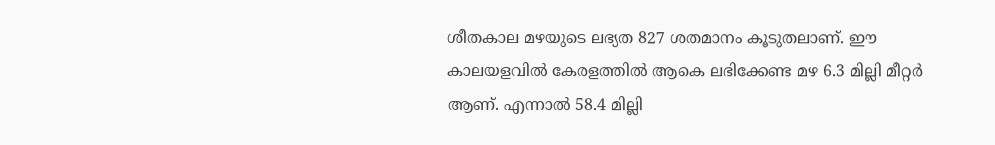ശീതകാല മഴയുടെ ലഭ്യത 827 ശതമാനം കൂടുതലാണ്. ഈ കാലയളവിൽ കേരളത്തിൽ ആകെ ലഭിക്കേണ്ട മഴ 6.3 മില്ലി മീറ്റർ ആണ്. എന്നാൽ 58.4 മില്ലി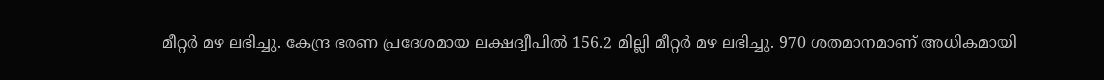മീറ്റർ മഴ ലഭിച്ചു. കേന്ദ്ര ഭരണ പ്രദേശമായ ലക്ഷദ്വീപിൽ 156.2 മില്ലി മീറ്റർ മഴ ലഭിച്ചു. 970 ശതമാനമാണ് അധികമായി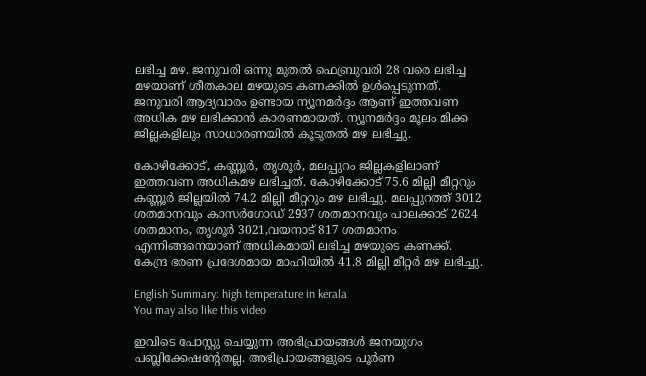ലഭിച്ച മഴ. ജനുവരി ഒന്നു മുതൽ ഫെബ്രുവരി 28 വരെ ലഭിച്ച മഴയാണ് ശീതകാല മഴയുടെ കണക്കിൽ ഉൾപ്പെടുന്നത്. ജനുവരി ആദ്യവാരം ഉണ്ടായ ന്യൂനമർദ്ദം ആണ് ഇത്തവണ അധിക മഴ ലഭിക്കാൻ കാരണമായത്. ന്യൂനമർദ്ദം മൂലം മിക്ക ജില്ലകളിലും സാധാരണയിൽ കൂടുതൽ മഴ ലഭിച്ചു.

കോഴിക്കോട്, കണ്ണൂർ, തൃശൂർ, മലപ്പുറം ജില്ലകളിലാണ് ഇത്തവണ അധികമഴ ലഭിച്ചത്. കോഴിക്കോട് 75.6 മില്ലി മീറ്ററും കണ്ണൂർ ജില്ലയിൽ 74.2 മില്ലി മീറ്ററും മഴ ലഭിച്ചു. മലപ്പുറത്ത് 3012 ശതമാനവും കാസർഗോഡ് 2937 ശതമാനവും പാലക്കാട് 2624 ശതമാനം, തൃശൂർ 3021,വയനാട് 817 ശതമാനം എന്നിങ്ങനെയാണ് അധികമായി ലഭിച്ച മഴയുടെ കണക്ക്. കേന്ദ്ര ഭരണ പ്രദേശമായ മാഹിയിൽ 41.8 മില്ലി മീറ്റർ മഴ ലഭിച്ചു.

English Summary: high temperature in kerala
You may also like this video

ഇവിടെ പോസ്റ്റു ചെയ്യുന്ന അഭിപ്രായങ്ങള്‍ ജനയുഗം പബ്ലിക്കേഷന്റേതല്ല. അഭിപ്രായങ്ങളുടെ പൂര്‍ണ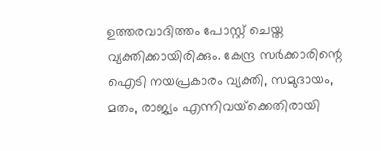ഉത്തരവാദിത്തം പോസ്റ്റ് ചെയ്ത വ്യക്തിക്കായിരിക്കും. കേന്ദ്ര സര്‍ക്കാരിന്റെ ഐടി നയപ്രകാരം വ്യക്തി, സമുദായം, മതം, രാജ്യം എന്നിവയ്‌ക്കെതിരായി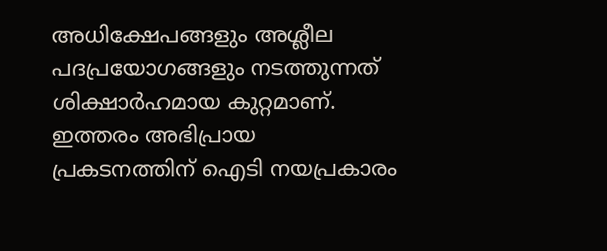അധിക്ഷേപങ്ങളും അശ്ലീല പദപ്രയോഗങ്ങളും നടത്തുന്നത് ശിക്ഷാര്‍ഹമായ കുറ്റമാണ്. ഇത്തരം അഭിപ്രായ പ്രകടനത്തിന് ഐടി നയപ്രകാരം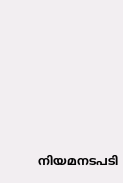നിയമനടപടി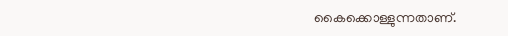കൈക്കൊള്ളുന്നതാണ്.